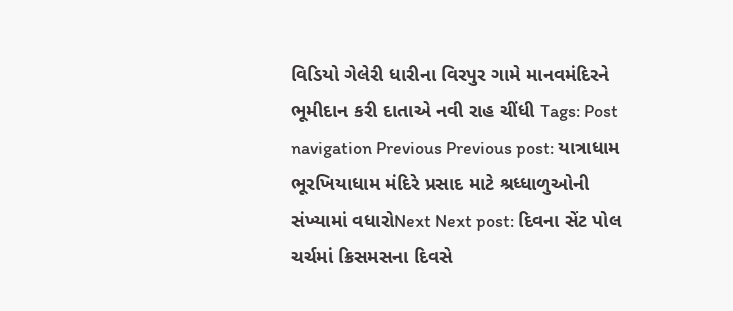વિડિયો ગેલેરી ધારીના વિરપુર ગામે માનવમંદિરને ભૂમીદાન કરી દાતાએ નવી રાહ ચીંધી Tags: Post navigation Previous Previous post: યાત્રાધામ ભૂરખિયાધામ મંદિરે પ્રસાદ માટે શ્રધ્ધાળુઓની સંખ્યામાં વધારોNext Next post: દિવના સેંટ પોલ ચર્ચમાં ક્રિસમસના દિવસે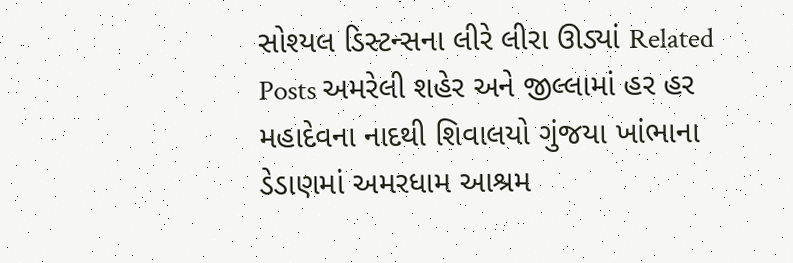સોશ્યલ ડિસ્ટન્સના લીરે લીરા ઊડ્યાં Related Posts અમરેલી શહેર અને જીલ્લામાં હર હર મહાદેવના નાદથી શિવાલયો ગુંજયા ખાંભાના ડેડાણમાં અમરધામ આશ્રમ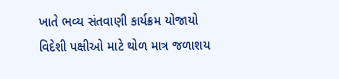ખાતે ભવ્ય સંતવાણી કાર્યક્રમ યોજાયો વિદેશી પક્ષીઓ માટે થોળ માત્ર જળાશય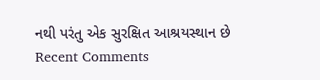નથી પરંતુ એક સુરક્ષિત આશ્રયસ્થાન છે
Recent Comments